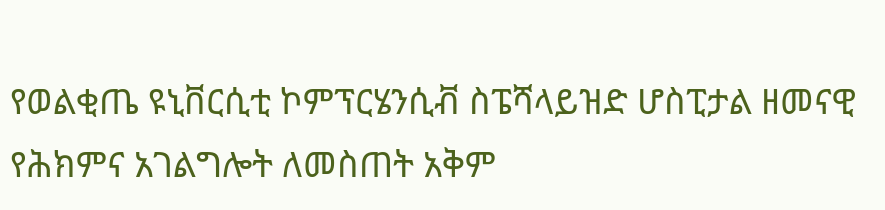የወልቂጤ ዩኒቨርሲቲ ኮምፕርሄንሲቭ ስፔሻላይዝድ ሆስፒታል ዘመናዊ የሕክምና አገልግሎት ለመስጠት አቅም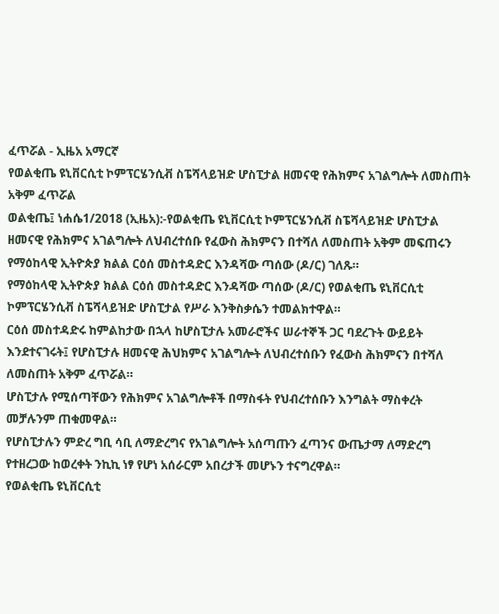ፈጥሯል - ኢዜአ አማርኛ
የወልቂጤ ዩኒቨርሲቲ ኮምፕርሄንሲቭ ስፔሻላይዝድ ሆስፒታል ዘመናዊ የሕክምና አገልግሎት ለመስጠት አቅም ፈጥሯል
ወልቂጤ፤ ነሐሴ1/2018 (ኢዜአ):-የወልቂጤ ዩኒቨርሲቲ ኮምፕርሄንሲቭ ስፔሻላይዝድ ሆስፒታል ዘመናዊ የሕክምና አገልግሎት ለህብረተሰቡ የፈውስ ሕክምናን በተሻለ ለመስጠት አቅም መፍጠሩን የማዕከላዊ ኢትዮጵያ ክልል ርዕሰ መስተዳድር እንዳሻው ጣሰው (ዶ/ር) ገለጹ።
የማዕከላዊ ኢትዮጵያ ክልል ርዕሰ መስተዳድር እንዳሻው ጣሰው (ዶ/ር) የወልቂጤ ዩኒቨርሲቲ ኮምፕርሄንሲቭ ስፔሻላይዝድ ሆስፒታል የሥራ እንቅስቃሴን ተመልክተዋል።
ርዕሰ መስተዳድሩ ከምልከታው በኋላ ከሆስፒታሉ አመራሮችና ሠራተኞች ጋር ባደረጉት ውይይት እንደተናገሩት፤ የሆስፒታሉ ዘመናዊ ሕህክምና አገልግሎት ለህብረተሰቡን የፈውስ ሕክምናን በተሻለ ለመስጠት አቅም ፈጥሯል።
ሆስፒታሉ የሚሰጣቸውን የሕክምና አገልግሎቶች በማስፋት የህብረተሰቡን እንግልት ማስቀረት መቻሉንም ጠቁመዋል።
የሆስፒታሉን ምድረ ግቢ ሳቢ ለማድረግና የአገልግሎት አሰጣጡን ፈጣንና ውጤታማ ለማድረግ የተዘረጋው ከወረቀት ንኪኪ ነፃ የሆነ አሰራርም አበረታች መሆኑን ተናግረዋል።
የወልቂጤ ዩኒቨርሲቲ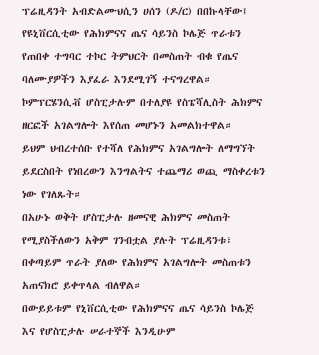ፕሬዚዳንት አብድልሙህሲን ሀሰን (ዶ/ር) በበኩላቸው፤ የዩኒቨርሲቲው የሕክምናና ጤና ሳይንስ ኮሌጅ ጥራቱን የጠበቀ ተግባር ተኮር ትምህርት በመስጠት ብቁ የጤና ባለሙያዎችን እያፈራ እንደሚገኝ ተናግረዋል።
ኮምፕርሄንሲቭ ሆስፒታሉም በተለያዩ የስፔሻሊስት ሕክምና ዘርፎች አገልግሎት እየሰጠ መሆኑን አመልክተዋል።
ይህም ህብረተሰቡ የተሻለ የሕክምና አገልግሎት ለማግኘት ይደርስበት የነበረውን እንግልትና ተጨማሪ ወጪ ማስቀረቱን ነው የገለጹት።
በአሁኑ ወቅት ሆስፒታሉ ዘመናዊ ሕክምና መስጠት የሚያስችለውን አቅም ገንብቷል ያሉት ፕሬዚዳንቱ፣ በቀጣይም ጥራት ያለው የሕክምና አገልግሎት መስጠቱን አጠናክሮ ይቀጥላል ብለዋል።
በውይይቱም የኒቨርሲቲው የሕክምናና ጤና ሳይንስ ኮሌጅ እና የሆስፒታሉ ሠራተኞች እንዲሁም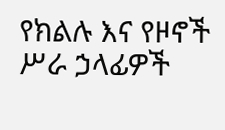የክልሉ እና የዞኖች ሥራ ኃላፊዎች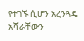የተገኙ ሲሆን አረንጓዴ አሻራቸውን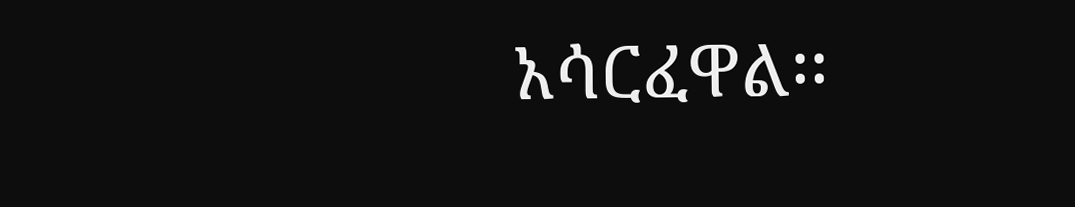አሳርፈዋል፡፡